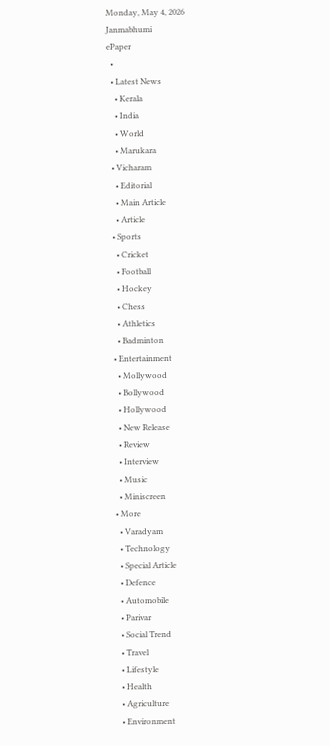Monday, May 4, 2026
Janmabhumi
ePaper
  •
  • Latest News
    • Kerala
    • India
    • World
    • Marukara
  • Vicharam
    • Editorial
    • Main Article
    • Article
  • Sports
    • Cricket
    • Football
    • Hockey
    • Chess
    • Athletics
    • Badminton
  • Entertainment
    • Mollywood
    • Bollywood
    • Hollywood
    • New Release
    • Review
    • Interview
    • Music
    • Miniscreen
  • More
    • Varadyam
    • Technology
    • Special Article
    • Defence
    • Automobile
    • Parivar
    • Social Trend
    • Travel
    • Lifestyle
    • Health
    • Agriculture
    • Environment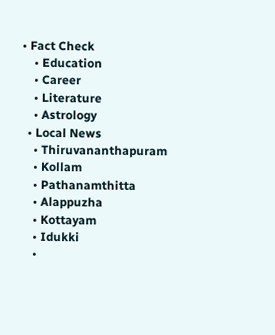• Fact Check
    • Education
    • Career
    • Literature
    • Astrology
  • Local News
    • Thiruvananthapuram
    • Kollam
    • Pathanamthitta
    • Alappuzha
    • Kottayam
    • Idukki
    •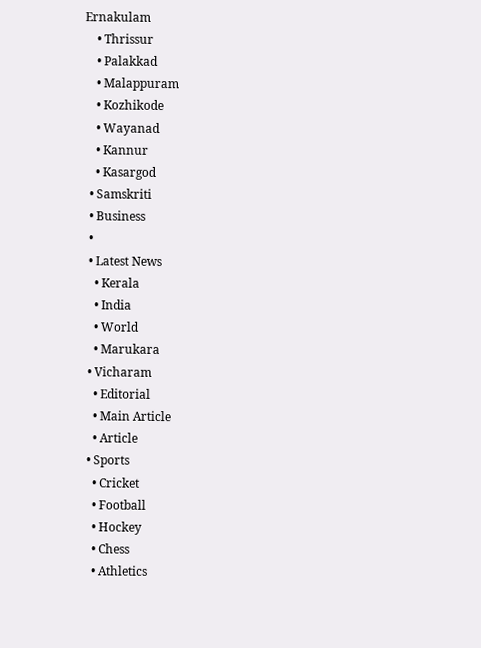Ernakulam
    • Thrissur
    • Palakkad
    • Malappuram
    • Kozhikode
    • Wayanad
    • Kannur
    • Kasargod
  • Samskriti
  • Business
  •
  • Latest News
    • Kerala
    • India
    • World
    • Marukara
  • Vicharam
    • Editorial
    • Main Article
    • Article
  • Sports
    • Cricket
    • Football
    • Hockey
    • Chess
    • Athletics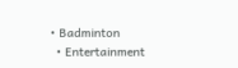• Badminton
  • Entertainment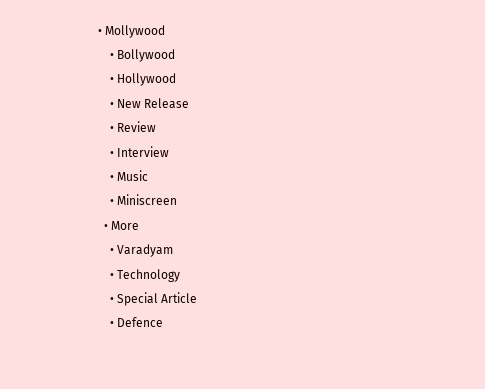• Mollywood
    • Bollywood
    • Hollywood
    • New Release
    • Review
    • Interview
    • Music
    • Miniscreen
  • More
    • Varadyam
    • Technology
    • Special Article
    • Defence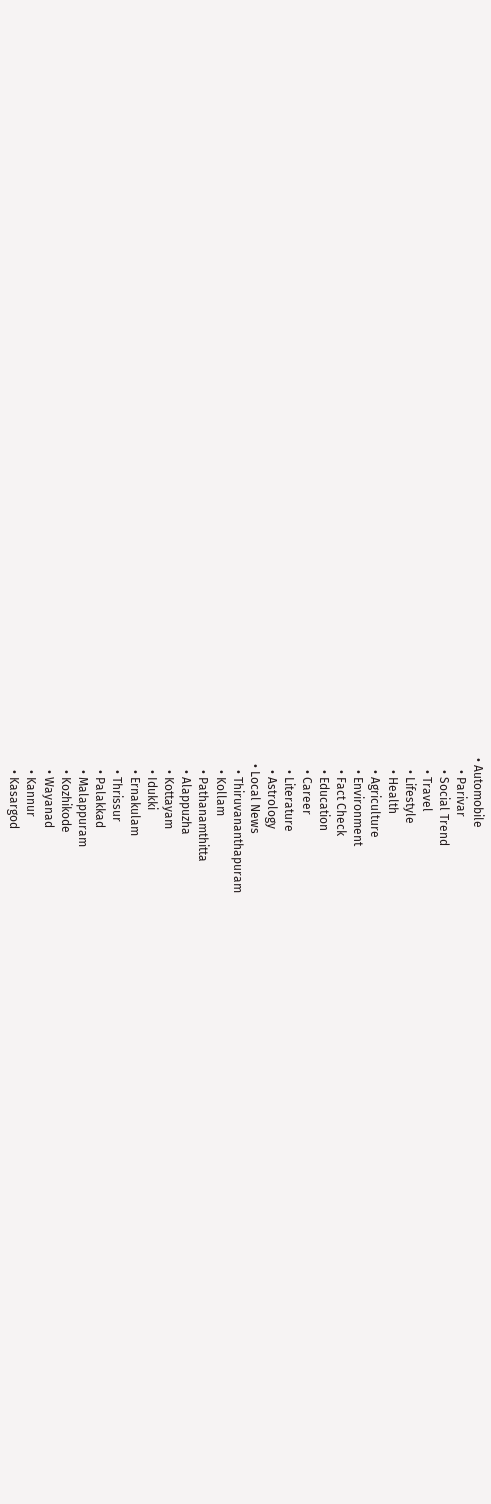• Automobile
    • Parivar
    • Social Trend
    • Travel
    • Lifestyle
    • Health
    • Agriculture
    • Environment
    • Fact Check
    • Education
    • Career
    • Literature
    • Astrology
  • Local News
    • Thiruvananthapuram
    • Kollam
    • Pathanamthitta
    • Alappuzha
    • Kottayam
    • Idukki
    • Ernakulam
    • Thrissur
    • Palakkad
    • Malappuram
    • Kozhikode
    • Wayanad
    • Kannur
    • Kasargod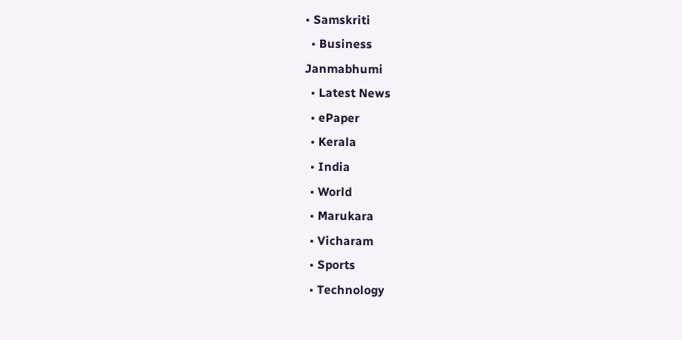• Samskriti
  • Business
Janmabhumi
  • Latest News
  • ePaper
  • Kerala
  • India
  • World
  • Marukara
  • Vicharam
  • Sports
  • Technology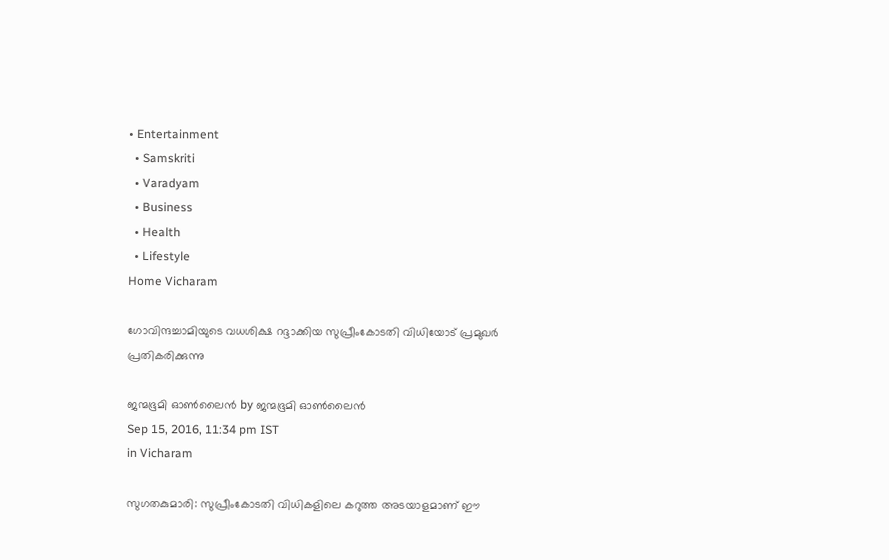• Entertainment
  • Samskriti
  • Varadyam
  • Business
  • Health
  • Lifestyle
Home Vicharam

ഗോവിന്ദച്ചാമിയുടെ വധശിക്ഷ റദ്ദാക്കിയ സുപ്രീംകോടതി വിധിയോട് പ്രമുഖര്‍ പ്രതികരിക്കുന്നു

ജന്മഭൂമി ഓണ്‍ലൈന്‍ by ജന്മഭൂമി ഓണ്‍ലൈന്‍
Sep 15, 2016, 11:34 pm IST
in Vicharam

സുഗതകുമാരി: സുപ്രീംകോടതി വിധികളിലെ കറുത്ത അടയാളമാണ് ഈ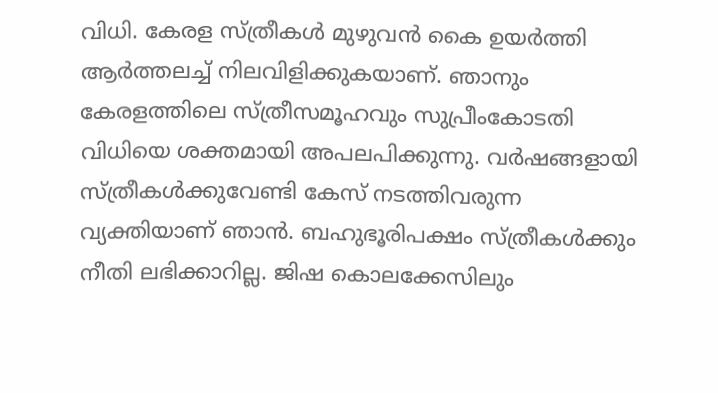വിധി. കേരള സ്ത്രീകള്‍ മുഴുവന്‍ കൈ ഉയര്‍ത്തി ആര്‍ത്തലച്ച് നിലവിളിക്കുകയാണ്. ഞാനും കേരളത്തിലെ സ്ത്രീസമൂഹവും സുപ്രീംകോടതി വിധിയെ ശക്തമായി അപലപിക്കുന്നു. വര്‍ഷങ്ങളായി സ്ത്രീകള്‍ക്കുവേണ്ടി കേസ് നടത്തിവരുന്ന വ്യക്തിയാണ് ഞാന്‍. ബഹുഭൂരിപക്ഷം സ്ത്രീകള്‍ക്കും നീതി ലഭിക്കാറില്ല. ജിഷ കൊലക്കേസിലും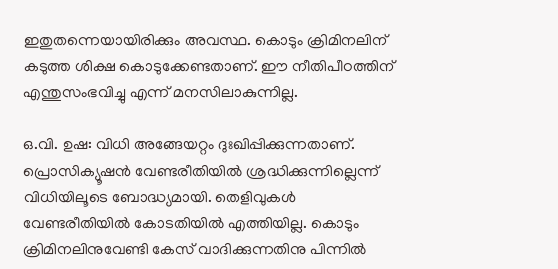ഇതുതന്നെയായിരിക്കും അവസ്ഥ. കൊടും ക്രിമിനലിന് കടുത്ത ശിക്ഷ കൊടുക്കേണ്ടതാണ്. ഈ നീതിപീഠത്തിന് എന്തുസംഭവിച്ചു എന്ന് മനസിലാകുന്നില്ല.

ഒ.വി. ഉഷ: വിധി അങ്ങേയറ്റം ദുഃഖിപ്പിക്കുന്നതാണ്. പ്രൊസിക്യൂഷന്‍ വേണ്ടരീതിയില്‍ ശ്രദ്ധിക്കുന്നില്ലെന്ന് വിധിയിലൂടെ ബോദ്ധ്യമായി. തെളിവുകള്‍ വേണ്ടരീതിയില്‍ കോടതിയില്‍ എത്തിയില്ല. കൊടും ക്രിമിനലിനുവേണ്ടി കേസ് വാദിക്കുന്നതിനു പിന്നില്‍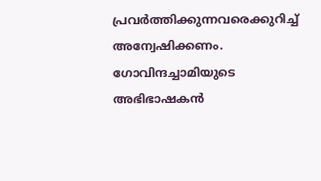പ്രവര്‍ത്തിക്കുന്നവരെക്കുറിച്ച് അന്വേഷിക്കണം. ഗോവിന്ദച്ചാമിയുടെ അഭിഭാഷകന്‍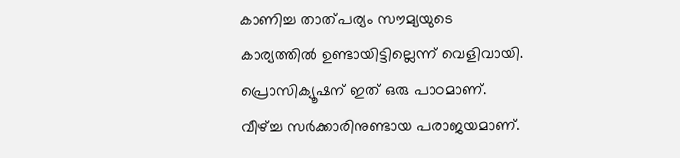കാണിച്ച താത്പര്യം സൗമ്യയുടെ കാര്യത്തില്‍ ഉണ്ടായിട്ടില്ലെന്ന് വെളിവായി. പ്രൊസിക്യൂഷന് ഇത് ഒരു പാഠമാണ്. വീഴ്‌ച്ച സര്‍ക്കാരിനുണ്ടായ പരാജയമാണ്.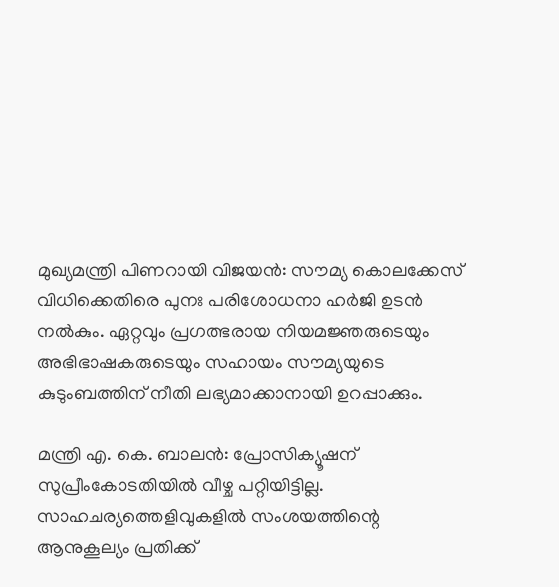മുഖ്യമന്ത്രി പിണറായി വിജയന്‍: സൗമ്യ കൊലക്കേസ് വിധിക്കെതിരെ പുനഃ പരിശോധനാ ഹര്‍ജി ഉടന്‍ നല്‍കും. ഏറ്റവും പ്രഗത്ഭരായ നിയമജ്ഞരുടെയും അഭിഭാഷകരുടെയും സഹായം സൗമ്യയുടെ കുടുംബത്തിന് നീതി ലഭ്യമാക്കാനായി ഉറപ്പാക്കും.

മന്ത്രി എ. കെ. ബാലന്‍: പ്രോസിക്യൂഷന് സുപ്രീംകോടതിയില്‍ വീഴ്ച പറ്റിയിട്ടില്ല. സാഹചര്യത്തെളിവുകളില്‍ സംശയത്തിന്റെ ആനുകൂല്യം പ്രതിക്ക്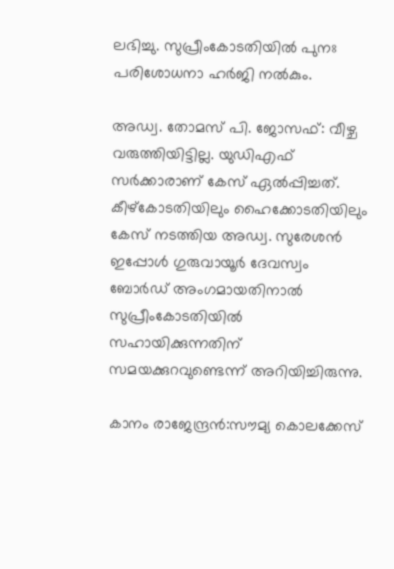ലഭിച്ചു. സുപ്രീംകോടതിയില്‍ പുനഃ പരിശോധനാ ഹര്‍ജി നല്‍കും.

അഡ്വ. തോമസ് പി. ജോസഫ്: വീഴ്ച വരുത്തിയിട്ടില്ല. യുഡിഎഫ് സര്‍ക്കാരാണ് കേസ് ഏല്‍പ്പിച്ചത്. കീഴ്‌കോടതിയിലും ഹൈക്കോടതിയിലും കേസ് നടത്തിയ അഡ്വ. സുരേശന്‍ ഇപ്പോള്‍ ഗുരുവായൂര്‍ ദേവസ്വം ബോര്‍ഡ് അംഗമായതിനാല്‍ സുപ്രീംകോടതിയില്‍ സഹായിക്കുന്നതിന് സമയക്കുറവുണ്ടെന്ന് അറിയിച്ചിരുന്നു.

കാനം രാജേന്ദ്രന്‍:സൗമ്യ കൊലക്കേസ്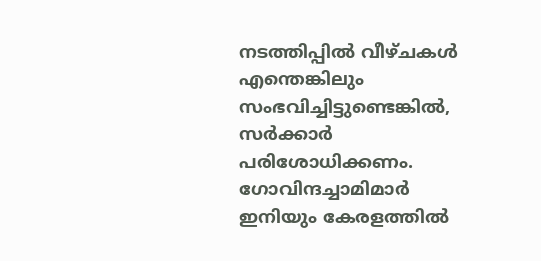നടത്തിപ്പില്‍ വീഴ്ചകള്‍ എന്തെങ്കിലും സംഭവിച്ചിട്ടുണ്ടെങ്കില്‍, സര്‍ക്കാര്‍ പരിശോധിക്കണം. ഗോവിന്ദച്ചാമിമാര്‍ ഇനിയും കേരളത്തില്‍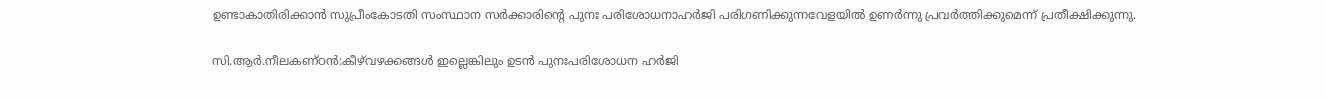ഉണ്ടാകാതിരിക്കാന്‍ സുപ്രീംകോടതി സംസ്ഥാന സര്‍ക്കാരിന്റെ പുനഃ പരിശോധനാഹര്‍ജി പരിഗണിക്കുന്നവേളയില്‍ ഉണര്‍ന്നു പ്രവര്‍ത്തിക്കുമെന്ന് പ്രതീക്ഷിക്കുന്നു.

സി.ആര്‍.നീലകണ്ഠന്‍:കീഴ്‌വഴക്കങ്ങള്‍ ഇല്ലെങ്കിലും ഉടന്‍ പുനഃപരിശോധന ഹര്‍ജി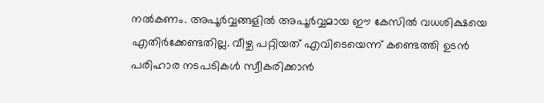നല്‍കണം. അപൂര്‍വ്വങ്ങളില്‍ അപൂര്‍വ്വമായ ഈ കേസില്‍ വധശിക്ഷയെ എതിര്‍ക്കേണ്ടതില്ല. വീഴ്ച പറ്റിയത് എവിടെയെന്ന് കണ്ടെത്തി ഉടന്‍ പരിഹാര നടപടികള്‍ സ്വീകരിക്കാന്‍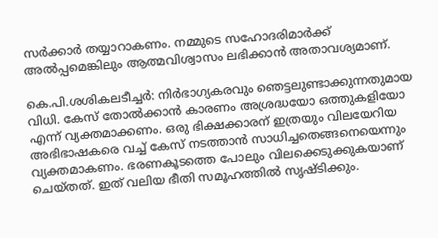സര്‍ക്കാര്‍ തയ്യാറാകണം. നമ്മുടെ സഹോദരിമാര്‍ക്ക് അല്‍പ്പമെങ്കിലും ആത്മവിശ്വാസം ലഭിക്കാന്‍ അതാവശ്യമാണ്.

കെ.പി.ശശികലടീച്ചര്‍: നിര്‍ഭാഗ്യകരവും ഞെട്ടലുണ്ടാക്കുന്നതുമായ വിധി. കേസ് തോല്‍ക്കാന്‍ കാരണം അശ്രദ്ധയോ ഒത്തുകളിയോ എന്ന് വ്യക്തമാക്കണം. ഒരു ഭിക്ഷക്കാരന് ഇത്രയും വിലയേറിയ അഭിഭാഷകരെ വച്ച് കേസ് നടത്താന്‍ സാധിച്ചതെങ്ങനെയെന്നും വ്യക്തമാകണം. ഭരണകൂടത്തെ പോലും വിലക്കെടുക്കുകയാണ് ചെയ്തത്. ഇത് വലിയ ഭീതി സമൂഹത്തില്‍ സൃഷ്ടിക്കും.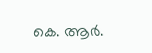കെ. ആര്‍.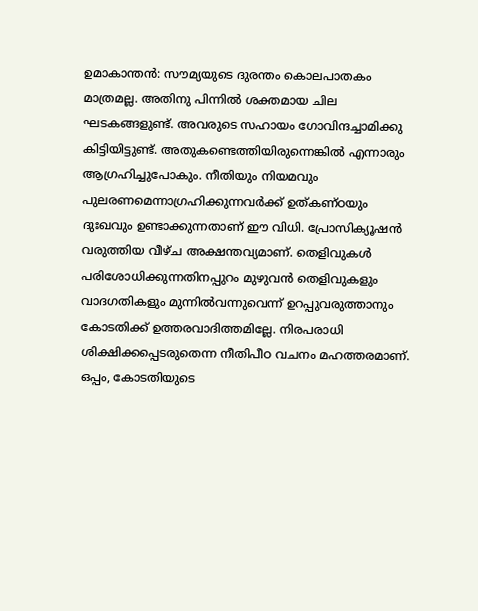ഉമാകാന്തന്‍: സൗമ്യയുടെ ദുരന്തം കൊലപാതകം മാത്രമല്ല. അതിനു പിന്നില്‍ ശക്തമായ ചില ഘടകങ്ങളുണ്ട്. അവരുടെ സഹായം ഗോവിന്ദച്ചാമിക്കു കിട്ടിയിട്ടുണ്ട്. അതുകണ്ടെത്തിയിരുന്നെങ്കില്‍ എന്നാരും ആഗ്രഹിച്ചുപോകും. നീതിയും നിയമവും പുലരണമെന്നാഗ്രഹിക്കുന്നവര്‍ക്ക് ഉത്കണ്ഠയും ദുഃഖവും ഉണ്ടാക്കുന്നതാണ് ഈ വിധി. പ്രോസിക്യൂഷന്‍ വരുത്തിയ വീഴ്ച അക്ഷന്തവ്യമാണ്. തെളിവുകള്‍ പരിശോധിക്കുന്നതിനപ്പുറം മുഴുവന്‍ തെളിവുകളും വാദഗതികളും മുന്നില്‍വന്നുവെന്ന് ഉറപ്പുവരുത്താനും കോടതിക്ക് ഉത്തരവാദിത്തമില്ലേ. നിരപരാധി ശിക്ഷിക്കപ്പെടരുതെന്ന നീതിപീഠ വചനം മഹത്തരമാണ്. ഒപ്പം, കോടതിയുടെ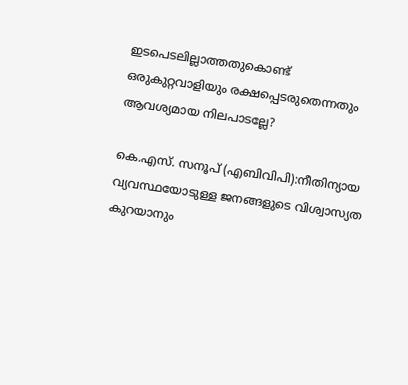ഇടപെടലില്ലാത്തതുകൊണ്ട് ഒരുകുറ്റവാളിയും രക്ഷപ്പെടരുതെന്നതും ആവശ്യമായ നിലപാടല്ലേ?

കെ.എസ്. സനൂപ് (എബിവിപി):നീതിന്യായ വ്യവസ്ഥയോടുള്ള ജനങ്ങളുടെ വിശ്വാസ്യത കുറയാനും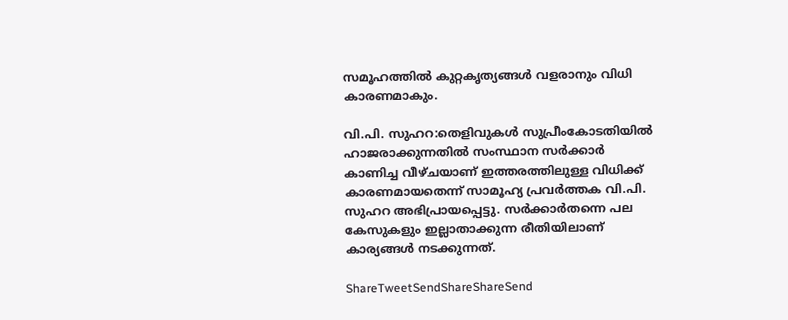സമൂഹത്തില്‍ കുറ്റകൃത്യങ്ങള്‍ വളരാനും വിധി കാരണമാകും.

വി.പി. സുഹറ:തെളിവുകള്‍ സുപ്രീംകോടതിയില്‍ ഹാജരാക്കുന്നതില്‍ സംസ്ഥാന സര്‍ക്കാര്‍ കാണിച്ച വീഴ്ചയാണ് ഇത്തരത്തിലുള്ള വിധിക്ക് കാരണമായതെന്ന് സാമൂഹ്യ പ്രവര്‍ത്തക വി.പി. സുഹറ അഭിപ്രായപ്പെട്ടു. സര്‍ക്കാര്‍തന്നെ പല കേസുകളും ഇല്ലാതാക്കുന്ന രീതിയിലാണ് കാര്യങ്ങള്‍ നടക്കുന്നത്.

ShareTweetSendShareShareSend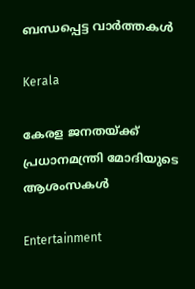ബന്ധപ്പെട്ട വാര്‍ത്തകള്‍

Kerala

കേരള ജനതയ്‌ക്ക് പ്രധാനമന്ത്രി മോദിയുടെ ആശംസകൾ

Entertainment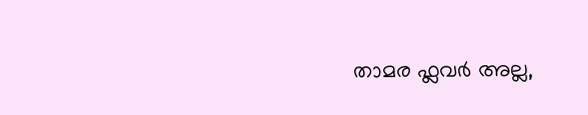താമര ഫ്ലവർ അല്ല,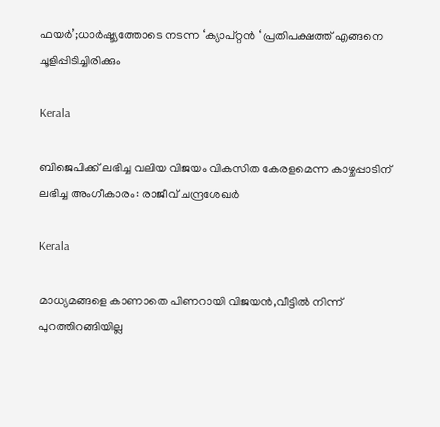ഫയര്‍’;ധാര്‍ഷ്ട്യത്തോടെ നടന്ന ‘ക്യാപ്റ്റന്‍ ‘ പ്രതിപക്ഷത്ത് എങ്ങനെ ചൂളിപ്പിടിച്ചിരിക്കും

Kerala

ബിജെപിക്ക് ലഭിച്ച വലിയ വിജയം വികസിത കേരളമെന്ന കാഴ്ചപ്പാടിന് ലഭിച്ച അംഗീകാരം: രാജീവ് ചന്ദ്രശേഖർ

Kerala

മാധ്യമങ്ങളെ കാണാതെ പിണറായി വിജയന്‍,വീട്ടില്‍ നിന്ന് പുറത്തിറങ്ങിയില്ല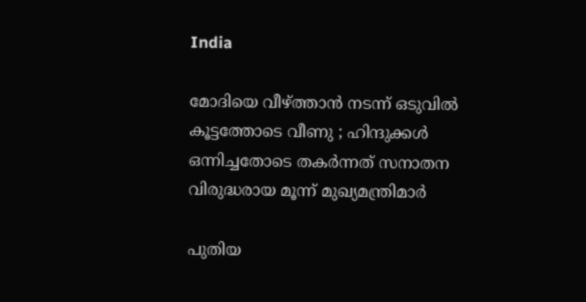India

മോദിയെ വീഴ്‌ത്താൻ നടന്ന് ഒടുവിൽ കൂട്ടത്തോടെ വീണു ; ഹിന്ദുക്കൾ ഒന്നിച്ചതോടെ തകർന്നത് സനാതന വിരുദ്ധരായ മൂന്ന് മുഖ്യമന്ത്രിമാർ

പുതിയ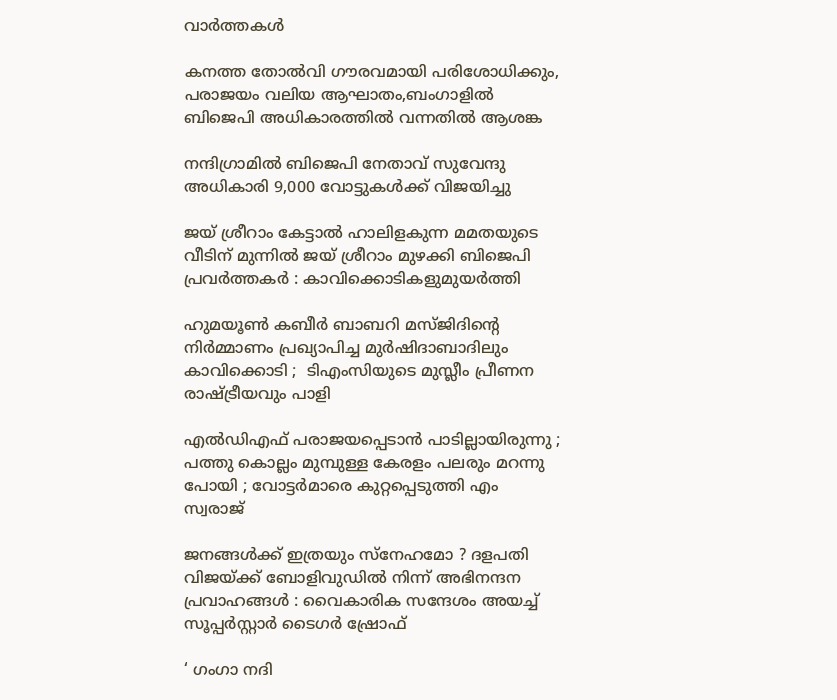വാര്‍ത്തകള്‍

കനത്ത തോല്‍വി ഗൗരവമായി പരിശോധിക്കും, പരാജയം വലിയ ആഘാതം,ബംഗാളില്‍ ബിജെപി അധികാരത്തില്‍ വന്നതില്‍ ആശങ്ക

നന്ദിഗ്രാമിൽ ബിജെപി നേതാവ് സുവേന്ദു അധികാരി 9,000 വോട്ടുകൾക്ക് വിജയിച്ചു

ജയ് ശ്രീറാം കേട്ടാൽ ഹാലിളകുന്ന മമതയുടെ വീടിന് മുന്നിൽ ജയ് ശ്രീറാം മുഴക്കി ബിജെപി പ്രവർത്തകർ : കാവിക്കൊടികളുമുയർത്തി

ഹുമയൂൺ കബീർ ബാബറി മസ്ജിദിന്റെ നിർമ്മാണം പ്രഖ്യാപിച്ച മുർഷിദാബാദിലും കാവിക്കൊടി ;  ടിഎംസിയുടെ മുസ്ലീം പ്രീണന രാഷ്‌ട്രീയവും പാളി

എൽഡിഎഫ് പരാജയപ്പെടാൻ പാടില്ലായിരുന്നു ; പത്തു കൊല്ലം മുമ്പുള്ള കേരളം പലരും മറന്നു പോയി ; വോട്ടർമാരെ കുറ്റപ്പെടുത്തി എം സ്വരാജ്

ജനങ്ങൾക്ക് ഇത്രയും സ്‌നേഹമോ ? ദളപതി വിജയ്‌ക്ക് ബോളിവുഡിൽ നിന്ന് അഭിനന്ദന പ്രവാഹങ്ങൾ : വൈകാരിക സന്ദേശം അയച്ച് സൂപ്പർസ്റ്റാർ ടൈഗർ ഷ്രോഫ്

‘ ഗംഗാ നദി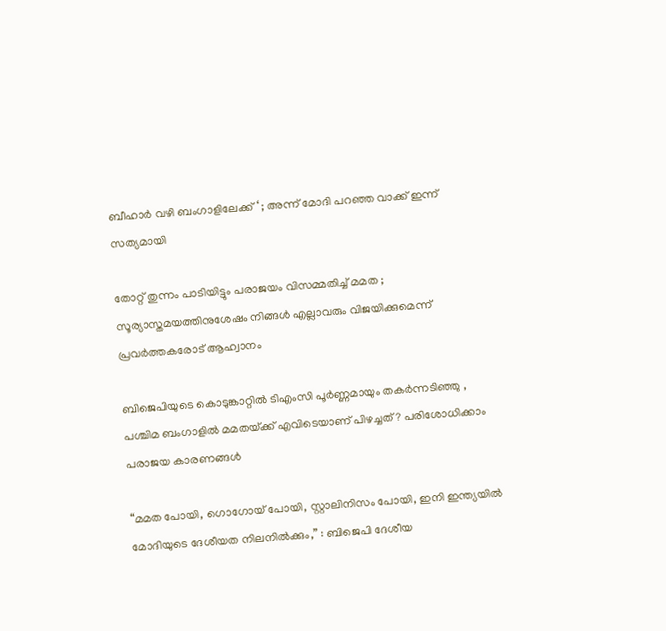ബീഹാർ വഴി ബംഗാളിലേക്ക് ‘ ; അന്ന് മോദി പറഞ്ഞ വാക്ക് ഇന്ന് സത്യമായി

തോറ്റ് തുന്നം പാടിയിട്ടും പരാജയം വിസമ്മതിച്ച് മമത ; സൂര്യാസ്തമയത്തിനുശേഷം നിങ്ങൾ എല്ലാവരും വിജയിക്കുമെന്ന് പ്രവർത്തകരോട് ആഹ്വാനം

ബിജെപിയുടെ കൊടുങ്കാറ്റിൽ ടിഎംസി പൂർണ്ണമായും തകർന്നടിഞ്ഞു , പശ്ചിമ ബംഗാളിൽ മമതയ്‌ക്ക് എവിടെയാണ് പിഴച്ചത് ? പരിശോധിക്കാം പരാജയ കാരണങ്ങൾ

“മമത പോയി, ഗൊഗോയ് പോയി, സ്റ്റാലിനിസം പോയി, ഇനി ഇന്ത്യയിൽ മോദിയുടെ ദേശീയത നിലനിൽക്കും,” : ബിജെപി ദേശീയ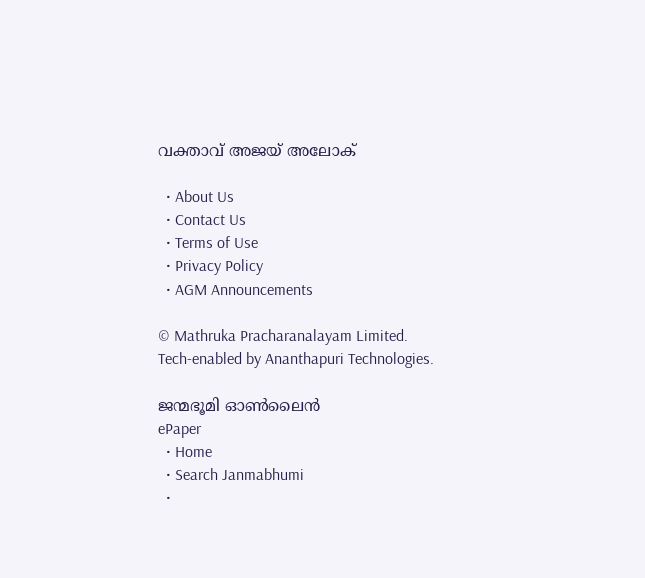വക്താവ് അജയ് അലോക്

  • About Us
  • Contact Us
  • Terms of Use
  • Privacy Policy
  • AGM Announcements

© Mathruka Pracharanalayam Limited.
Tech-enabled by Ananthapuri Technologies.

ജന്മഭൂമി ഓണ്‍ലൈന്‍
ePaper
  • Home
  • Search Janmabhumi
  •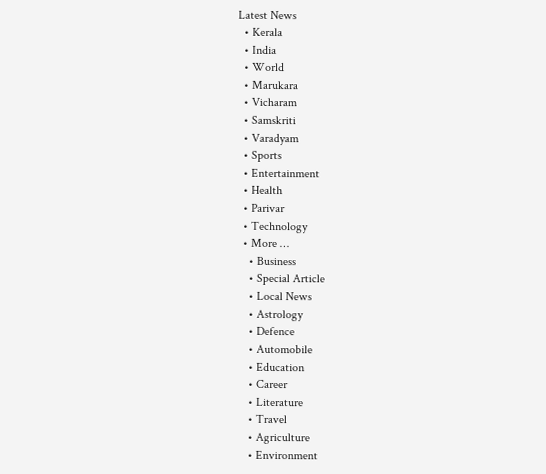Latest News
  • Kerala
  • India
  • World
  • Marukara
  • Vicharam
  • Samskriti
  • Varadyam
  • Sports
  • Entertainment
  • Health
  • Parivar
  • Technology
  • More …
    • Business
    • Special Article
    • Local News
    • Astrology
    • Defence
    • Automobile
    • Education
    • Career
    • Literature
    • Travel
    • Agriculture
    • Environment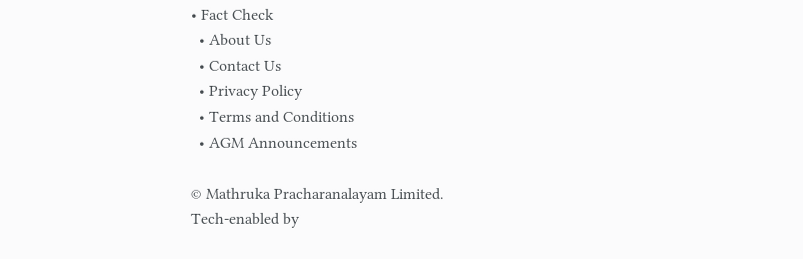• Fact Check
  • About Us
  • Contact Us
  • Privacy Policy
  • Terms and Conditions
  • AGM Announcements

© Mathruka Pracharanalayam Limited.
Tech-enabled by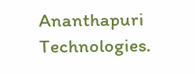Ananthapuri Technologies.